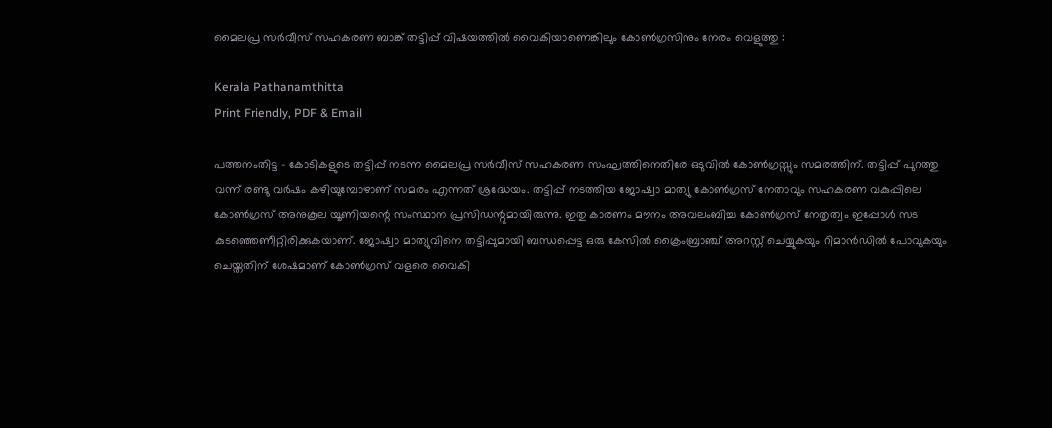മൈലപ്ര സർവീസ് സഹകരണ ബാങ്ക് തട്ടിപ്പ് വിഷയത്തിൽ വൈകിയാണെങ്കിലും കോൺഗ്രസിനും നേരം വെളുത്തു :

Kerala Pathanamthitta
Print Friendly, PDF & Email

പത്തനംതിട്ട – കോടികളുടെ തട്ടിപ്പ് നടന്ന മൈലപ്ര സർവീസ് സഹകരണ സംഘത്തിനെതിരേ ഒടുവിൽ കോൺഗ്രസ്സും സമരത്തിന്. തട്ടിപ്പ് പുറത്തു വന്ന് രണ്ടു വർഷം കഴിയുമ്പോഴാണ് സമരം എന്നത് ശ്രദ്ധേയം. തട്ടിപ്പ് നടത്തിയ ജോഷ്വാ മാത്യു കോൺഗ്രസ് നേതാവും സഹകരണ വകുപ്പിലെ കോൺഗ്രസ് അനുകൂല യൂണിയന്റെ സംസ്ഥാന പ്രസിഡന്റുമായിരുന്നു. ഇതു കാരണം മൗനം അവലംബിച്ച കോൺഗ്രസ് നേതൃത്വം ഇപ്പോൾ സട കുടഞ്ഞെണീറ്റിരിക്കുകയാണ്. ജോഷ്വാ മാത്യുവിനെ തട്ടിപ്പുമായി ബന്ധപ്പെട്ട ഒരു കേസിൽ ക്രൈംബ്രാഞ്ച് അറസ്റ്റ് ചെയ്യുകയും റിമാൻഡിൽ പോവുകയും ചെയ്തതിന് ശേഷമാണ് കോൺഗ്രസ് വളരെ വൈകി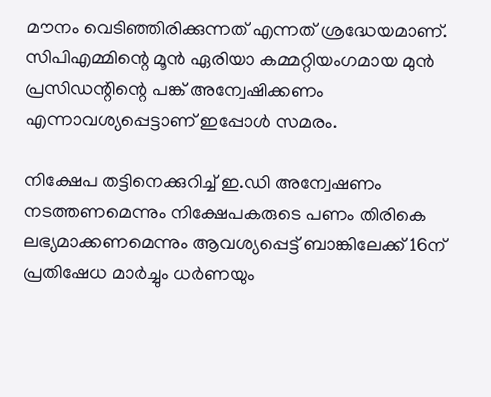മൗനം വെടിഞ്ഞിരിക്കുന്നത് എന്നത് ശ്രദ്ധേയമാണ്. സിപിഎമ്മിന്റെ മൂൻ ഏരിയാ കമ്മറ്റിയംഗമായ മുൻ പ്രസിഡന്റിന്റെ പങ്ക് അന്വേഷിക്കണം എന്നാവശ്യപ്പെട്ടാണ് ഇപ്പോൾ സമരം.

നിക്ഷേപ തട്ടിനെക്കുറിച്ച് ഇ.ഡി അന്വേഷണം നടത്തണമെന്നും നിക്ഷേപകരുടെ പണം തിരികെ ലഭ്യമാക്കണമെന്നും ആവശ്യപ്പെട്ട് ബാങ്കിലേക്ക് 16ന് പ്രതിഷേധ മാർച്ചും ധർണയും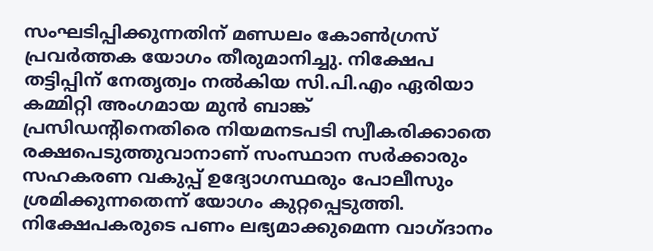സംഘടിപ്പിക്കുന്നതിന് മണ്ഡലം കോൺഗ്രസ് പ്രവർത്തക യോഗം തീരുമാനിച്ചു. നിക്ഷേപ തട്ടിപ്പിന് നേതൃത്വം നൽകിയ സി.പി.എം ഏരിയാ കമ്മിറ്റി അംഗമായ മുൻ ബാങ്ക് പ്രസിഡന്റിനെതിരെ നിയമനടപടി സ്വീകരിക്കാതെ രക്ഷപെടുത്തുവാനാണ് സംസ്ഥാന സർക്കാരും സഹകരണ വകുപ്പ് ഉദ്യോഗസ്ഥരും പോലീസും ശ്രമിക്കുന്നതെന്ന് യോഗം കുറ്റപ്പെടുത്തി. നിക്ഷേപകരുടെ പണം ലഭ്യമാക്കുമെന്ന വാഗ്ദാനം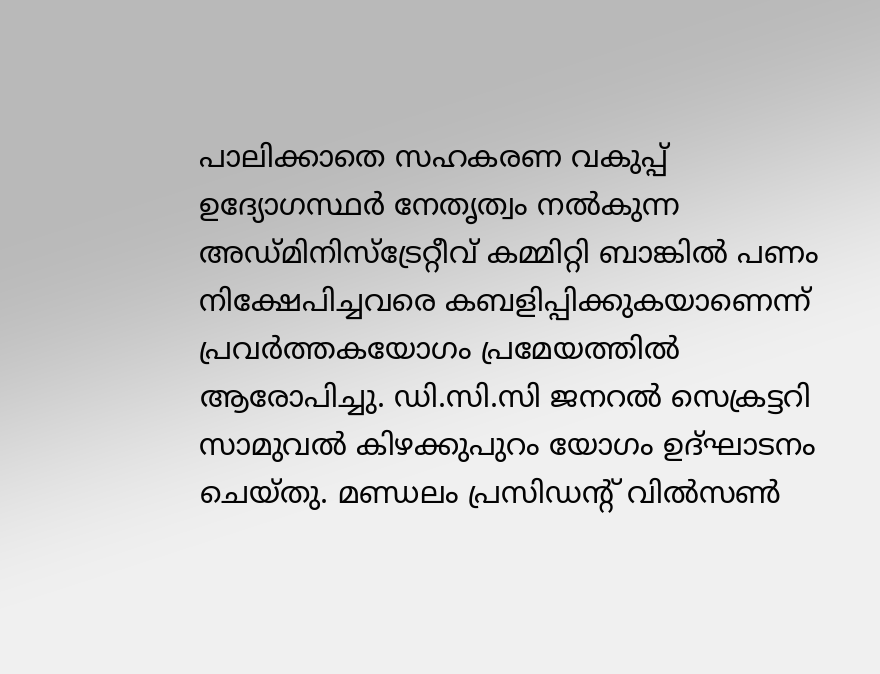പാലിക്കാതെ സഹകരണ വകുപ്പ് ഉദ്യോഗസ്ഥർ നേതൃത്വം നൽകുന്ന അഡ്മിനിസ്‌ട്രേറ്റീവ് കമ്മിറ്റി ബാങ്കിൽ പണം നിക്ഷേപിച്ചവരെ കബളിപ്പിക്കുകയാണെന്ന് പ്രവർത്തകയോഗം പ്രമേയത്തിൽ ആരോപിച്ചു. ഡി.സി.സി ജനറൽ സെക്രട്ടറി സാമുവൽ കിഴക്കുപുറം യോഗം ഉദ്ഘാടനം ചെയ്തു. മണ്ഡലം പ്രസിഡന്റ് വിൽസൺ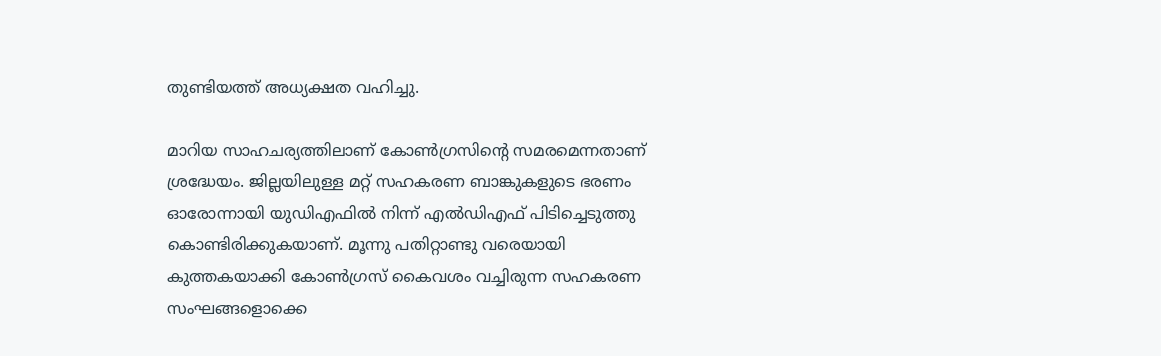തുണ്ടിയത്ത് അധ്യക്ഷത വഹിച്ചു.

മാറിയ സാഹചര്യത്തിലാണ് കോൺഗ്രസിന്റെ സമരമെന്നതാണ് ശ്രദ്ധേയം. ജില്ലയിലുള്ള മറ്റ് സഹകരണ ബാങ്കുകളുടെ ഭരണം ഓരോന്നായി യുഡിഎഫിൽ നിന്ന് എൽഡിഎഫ് പിടിച്ചെടുത്തു കൊണ്ടിരിക്കുകയാണ്. മൂന്നു പതിറ്റാണ്ടു വരെയായി കുത്തകയാക്കി കോൺഗ്രസ് കൈവശം വച്ചിരുന്ന സഹകരണ സംഘങ്ങളൊക്കെ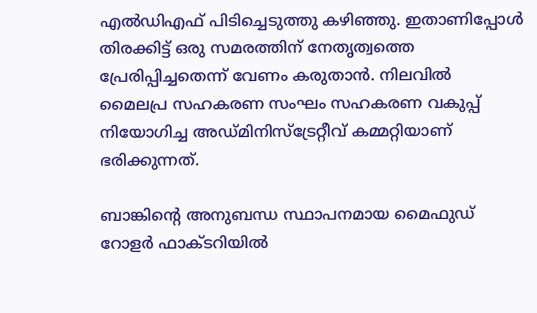എൽഡിഎഫ് പിടിച്ചെടുത്തു കഴിഞ്ഞു. ഇതാണിപ്പോൾ തിരക്കിട്ട് ഒരു സമരത്തിന് നേതൃത്വത്തെ പ്രേരിപ്പിച്ചതെന്ന് വേണം കരുതാൻ. നിലവിൽ മൈലപ്ര സഹകരണ സംഘം സഹകരണ വകുപ്പ് നിയോഗിച്ച അഡ്മിനിസ്‌ട്രേറ്റീവ് കമ്മറ്റിയാണ് ഭരിക്കുന്നത്.

ബാങ്കിന്റെ അനുബന്ധ സ്ഥാപനമായ മൈഫുഡ് റോളർ ഫാക്ടറിയിൽ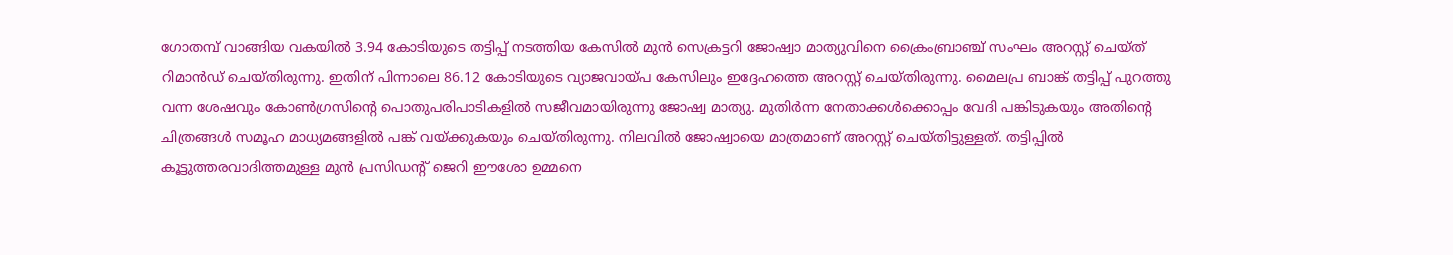ഗോതമ്പ് വാങ്ങിയ വകയിൽ 3.94 കോടിയുടെ തട്ടിപ്പ് നടത്തിയ കേസിൽ മുൻ സെക്രട്ടറി ജോഷ്വാ മാത്യുവിനെ ക്രൈംബ്രാഞ്ച് സംഘം അറസ്റ്റ് ചെയ്ത് റിമാൻഡ് ചെയ്തിരുന്നു. ഇതിന് പിന്നാലെ 86.12 കോടിയുടെ വ്യാജവായ്പ കേസിലും ഇദ്ദേഹത്തെ അറസ്റ്റ് ചെയ്തിരുന്നു. മൈലപ്ര ബാങ്ക് തട്ടിപ്പ് പുറത്തു വന്ന ശേഷവും കോൺഗ്രസിന്റെ പൊതുപരിപാടികളിൽ സജീവമായിരുന്നു ജോഷ്വ മാത്യു. മുതിർന്ന നേതാക്കൾക്കൊപ്പം വേദി പങ്കിടുകയും അതിന്റെ ചിത്രങ്ങൾ സമൂഹ മാധ്യമങ്ങളിൽ പങ്ക് വയ്ക്കുകയും ചെയ്തിരുന്നു. നിലവിൽ ജോഷ്വായെ മാത്രമാണ് അറസ്റ്റ് ചെയ്തിട്ടുള്ളത്. തട്ടിപ്പിൽ കൂട്ടുത്തരവാദിത്തമുള്ള മുൻ പ്രസിഡന്റ് ജെറി ഈശോ ഉമ്മനെ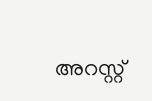അറസ്റ്റ്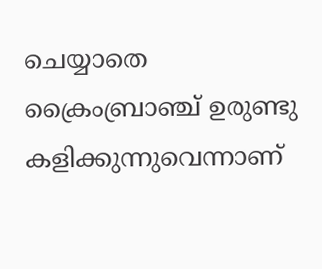ചെയ്യാതെ ക്രൈംബ്രാഞ്ച് ഉരുണ്ടു കളിക്കുന്നുവെന്നാണ്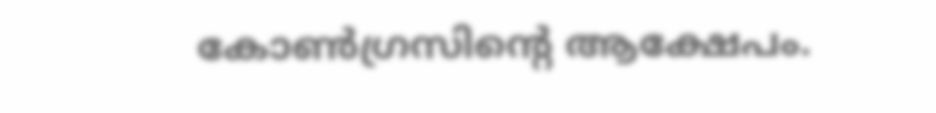കോൺഗ്രസിന്റെ ആക്ഷേപം.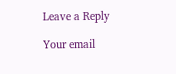Leave a Reply

Your email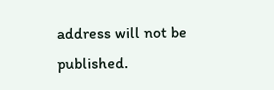address will not be published.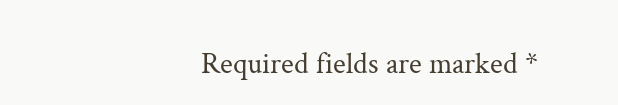Required fields are marked *